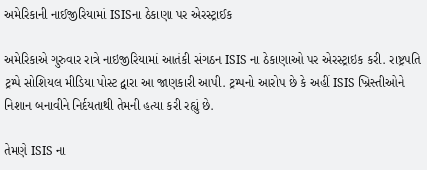અમેરિકાની નાઈજીરિયામાં ISISના ઠેકાણા પર એરસ્ટ્રાઈક

અમેરિકાએ ગુરુવાર રાત્રે નાઇજીરિયામાં આતંકી સંગઠન ISIS ના ઠેકાણાઓ પર એરસ્ટ્રાઇક કરી. રાષ્ટ્રપતિ ટ્રમ્પે સોશિયલ મીડિયા પોસ્ટ દ્વારા આ જાણકારી આપી. ટ્રમ્પનો આરોપ છે કે અહીં ISIS ખ્રિસ્તીઓને નિશાન બનાવીને નિર્દયતાથી તેમની હત્યા કરી રહ્યું છે.

તેમણે ISIS ના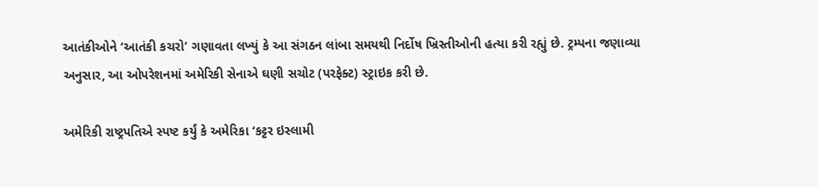આતંકીઓને ‘આતંકી કચરો’ ગણાવતા લખ્યું કે આ સંગઠન લાંબા સમયથી નિર્દોષ ખ્રિસ્તીઓની હત્યા કરી રહ્યું છે. ટ્રમ્પના જણાવ્યા અનુસાર, આ ઓપરેશનમાં અમેરિકી સેનાએ ઘણી સચોટ (પરફેક્ટ) સ્ટ્રાઇક કરી છે.

અમેરિકી રાષ્ટ્રપતિએ સ્પષ્ટ કર્યું કે અમેરિકા ‘કટ્ટર ઇસ્લામી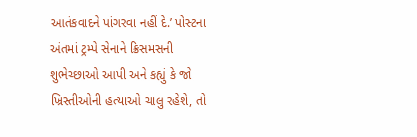આતંકવાદને પાંગરવા નહીં દે.’ પોસ્ટના અંતમાં ટ્રમ્પે સેનાને ક્રિસમસની શુભેચ્છાઓ આપી અને કહ્યું કે જો ખ્રિસ્તીઓની હત્યાઓ ચાલુ રહેશે, તો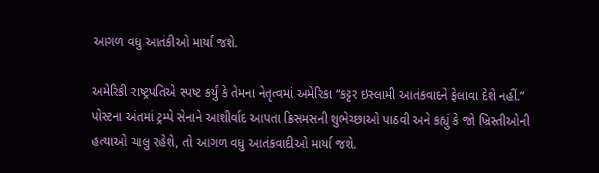આગળ વધુ આતંકીઓ માર્યા જશે.

અમેરિકી રાષ્ટ્રપતિએ સ્પષ્ટ કર્યું કે તેમના નેતૃત્વમાં અમેરિકા “કટ્ટર ઇસ્લામી આતંકવાદને ફેલાવા દેશે નહીં.” પોસ્ટના અંતમાં ટ્રમ્પે સેનાને આશીર્વાદ આપતા ક્રિસમસની શુભેચ્છાઓ પાઠવી અને કહ્યું કે જો ખ્રિસ્તીઓની હત્યાઓ ચાલુ રહેશે, તો આગળ વધુ આતંકવાદીઓ માર્યા જશે.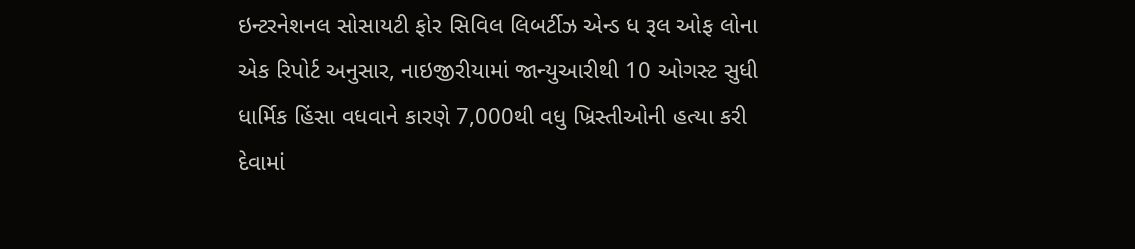ઇન્ટરનેશનલ સોસાયટી ફોર સિવિલ લિબર્ટીઝ એન્ડ ધ રૂલ ઓફ લોના એક રિપોર્ટ અનુસાર, નાઇજીરીયામાં જાન્યુઆરીથી 10 ઓગસ્ટ સુધી ધાર્મિક હિંસા વધવાને કારણે 7,000થી વધુ ખ્રિસ્તીઓની હત્યા કરી દેવામાં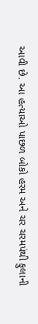આવી છે. આ હત્યાઓ પાછળ બોકો હરમ અને ચર ચરમપંથી ફુલાની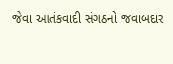જેવા આતંકવાદી સંગઠનો જવાબદાર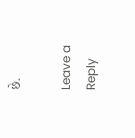છે.

Leave a Reply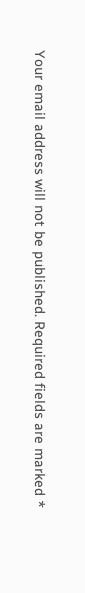Your email address will not be published. Required fields are marked *